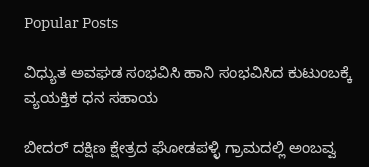Popular Posts

ವಿಧ್ಯುತ ಅವಘಡ ಸಂಭವಿಸಿ ಹಾನಿ ಸಂಭವಿಸಿದ ಕುಟುಂಬಕ್ಕೆ ವ್ಯಯಕ್ತಿಕ ಧನ ಸಹಾಯ

ಬೀದರ್ ದಕ್ಷಿಣ ಕ್ಷೇತ್ರದ ಘೋಡಪಳ್ಳಿ ಗ್ರಾಮದಲ್ಲಿ ಅಂಬವ್ವ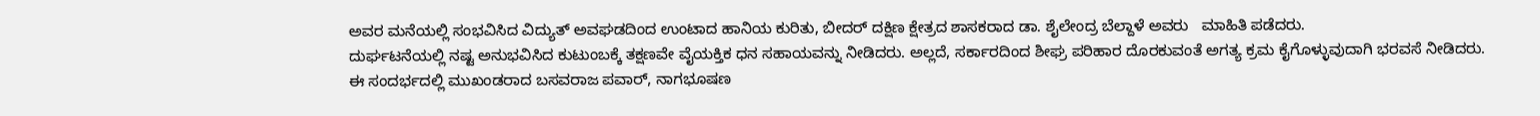ಅವರ ಮನೆಯಲ್ಲಿ ಸಂಭವಿಸಿದ ವಿದ್ಯುತ್ ಅವಘಡದಿಂದ ಉಂಟಾದ ಹಾನಿಯ ಕುರಿತು, ಬೀದರ್ ದಕ್ಷಿಣ ಕ್ಷೇತ್ರದ ಶಾಸಕರಾದ ಡಾ. ಶೈಲೇಂದ್ರ ಬೆಲ್ದಾಳೆ ಅವರು   ಮಾಹಿತಿ ಪಡೆದರು.
ದುರ್ಘಟನೆಯಲ್ಲಿ ನಷ್ಟ ಅನುಭವಿಸಿದ ಕುಟುಂಬಕ್ಕೆ ತಕ್ಷಣವೇ ವೈಯಕ್ತಿಕ ಧನ ಸಹಾಯವನ್ನು ನೀಡಿದರು. ಅಲ್ಲದೆ, ಸರ್ಕಾರದಿಂದ ಶೀಘ್ರ ಪರಿಹಾರ ದೊರಕುವಂತೆ ಅಗತ್ಯ ಕ್ರಮ ಕೈಗೊಳ್ಳುವುದಾಗಿ ಭರವಸೆ ನೀಡಿದರು.
ಈ ಸಂದರ್ಭದಲ್ಲಿ ಮುಖಂಡರಾದ ಬಸವರಾಜ ಪವಾರ್, ನಾಗಭೂಷಣ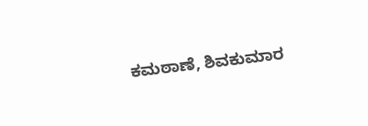ಕಮಠಾಣೆ, ಶಿವಕುಮಾರ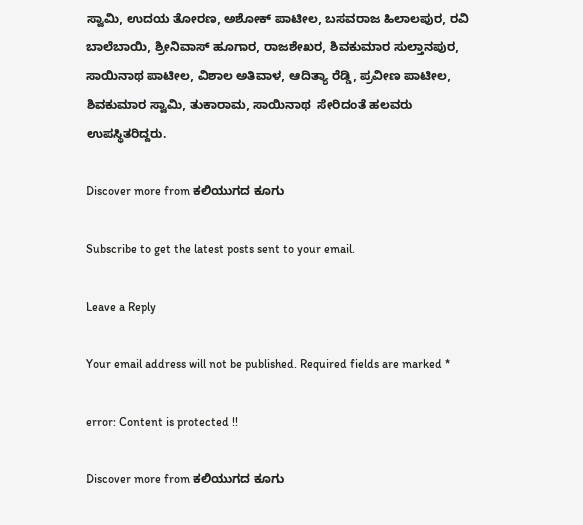ಸ್ವಾಮಿ, ಉದಯ ತೋರಣ, ಅಶೋಕ್ ಪಾಟೀಲ, ಬಸವರಾಜ ಹಿಲಾಲಪುರ, ರವಿ ಬಾಲೆಬಾಯಿ, ಶ್ರೀನಿವಾಸ್ ಹೂಗಾರ, ರಾಜಶೇಖರ, ಶಿವಕುಮಾರ ಸುಲ್ತಾನಪುರ, ಸಾಯಿನಾಥ ಪಾಟೀಲ, ವಿಶಾಲ ಅತಿವಾಳ, ಆದಿತ್ಯಾ ರೆಡ್ಡಿ, ಪ್ರವೀಣ ಪಾಟೀಲ, ಶಿವಕುಮಾರ ಸ್ವಾಮಿ, ತುಕಾರಾಮ, ಸಾಯಿನಾಥ  ಸೇರಿದಂತೆ ಹಲವರು ಉಪಸ್ಥಿತರಿದ್ದರು.

Discover more from ಕಲಿಯುಗದ ಕೂಗು

Subscribe to get the latest posts sent to your email.

Leave a Reply

Your email address will not be published. Required fields are marked *

error: Content is protected !!

Discover more from ಕಲಿಯುಗದ ಕೂಗು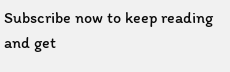Subscribe now to keep reading and get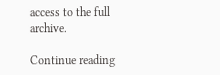access to the full archive.

Continue reading